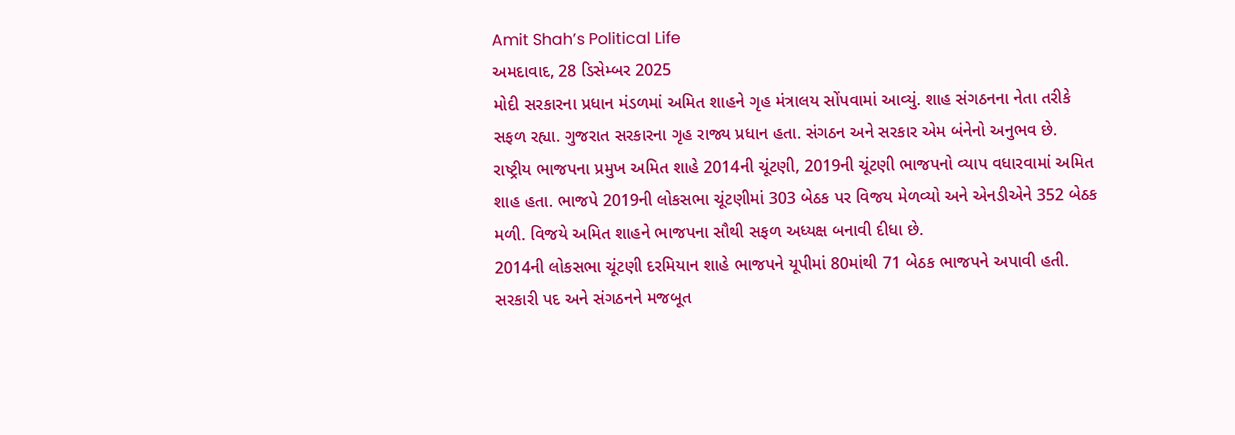Amit Shah’s Political Life
અમદાવાદ, 28 ડિસેમ્બર 2025
મોદી સરકારના પ્રધાન મંડળમાં અમિત શાહને ગૃહ મંત્રાલય સોંપવામાં આવ્યું. શાહ સંગઠનના નેતા તરીકે સફળ રહ્યા. ગુજરાત સરકારના ગૃહ રાજ્ય પ્રધાન હતા. સંગઠન અને સરકાર એમ બંનેનો અનુભવ છે.
રાષ્ટ્રીય ભાજપના પ્રમુખ અમિત શાહે 2014ની ચૂંટણી, 2019ની ચૂંટણી ભાજપનો વ્યાપ વધારવામાં અમિત શાહ હતા. ભાજપે 2019ની લોકસભા ચૂંટણીમાં 303 બેઠક પર વિજય મેળવ્યો અને એનડીએને 352 બેઠક મળી. વિજયે અમિત શાહને ભાજપના સૌથી સફળ અધ્યક્ષ બનાવી દીધા છે.
2014ની લોકસભા ચૂંટણી દરમિયાન શાહે ભાજપને યૂપીમાં 80માંથી 71 બેઠક ભાજપને અપાવી હતી.
સરકારી પદ અને સંગઠનને મજબૂત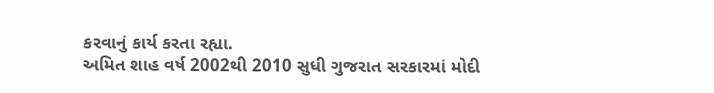કરવાનું કાર્ય કરતા રહ્યા.
અમિત શાહ વર્ષ 2002થી 2010 સુધી ગુજરાત સરકારમાં મોદી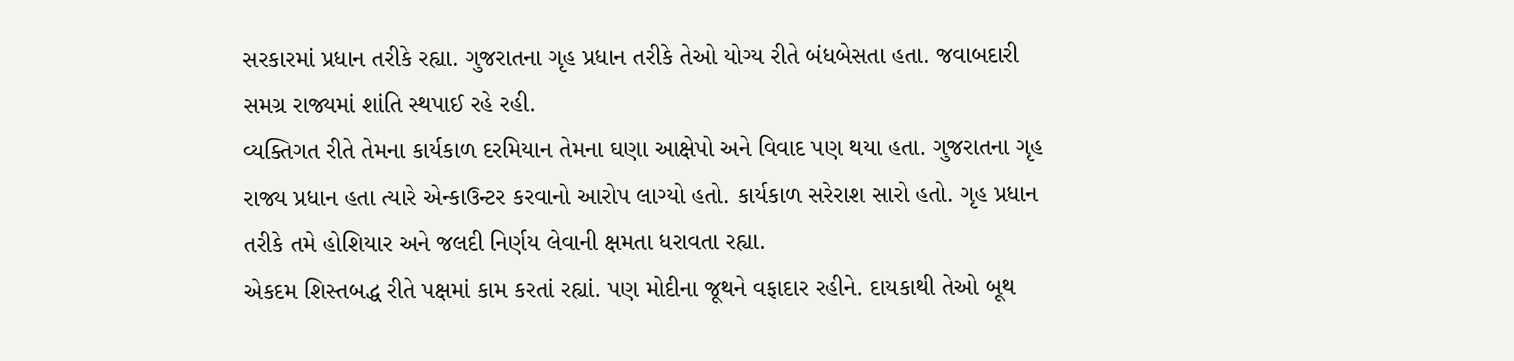સરકારમાં પ્રધાન તરીકે રહ્યા. ગુજરાતના ગૃહ પ્રધાન તરીકે તેઓ યોગ્ય રીતે બંધબેસતા હતા. જવાબદારી સમગ્ર રાજ્યમાં શાંતિ સ્થપાઈ રહે રહી.
વ્યક્તિગત રીતે તેમના કાર્યકાળ દરમિયાન તેમના ઘણા આક્ષેપો અને વિવાદ પણ થયા હતા. ગુજરાતના ગૃહ રાજ્ય પ્રધાન હતા ત્યારે એન્કાઉન્ટર કરવાનો આરોપ લાગ્યો હતો. કાર્યકાળ સરેરાશ સારો હતો. ગૃહ પ્રધાન તરીકે તમે હોશિયાર અને જલદી નિર્ણય લેવાની ક્ષમતા ધરાવતા રહ્યા.
એકદમ શિસ્તબદ્ધ રીતે પક્ષમાં કામ કરતાં રહ્યાં. પણ મોદીના જૂથને વફાદાર રહીને. દાયકાથી તેઓ બૂથ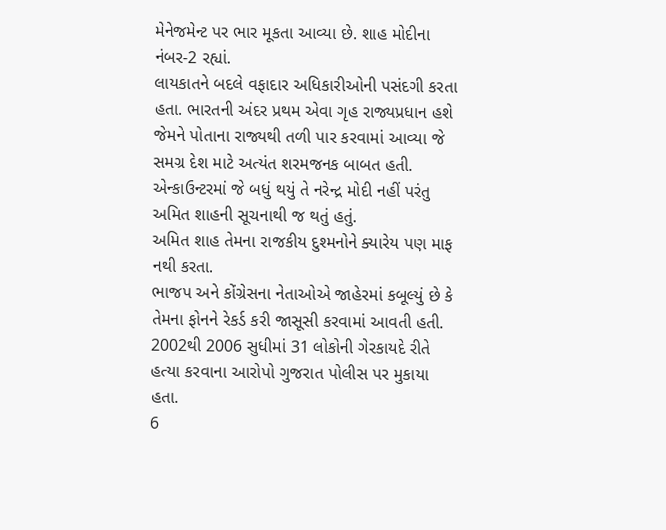મેનેજમેન્ટ પર ભાર મૂકતા આવ્યા છે. શાહ મોદીના નંબર-2 રહ્યાં.
લાયકાતને બદલે વફાદાર અધિકારીઓની પસંદગી કરતા હતા. ભારતની અંદર પ્રથમ એવા ગૃહ રાજ્યપ્રધાન હશે જેમને પોતાના રાજ્યથી તળી પાર કરવામાં આવ્યા જે સમગ્ર દેશ માટે અત્યંત શરમજનક બાબત હતી. એન્કાઉન્ટરમાં જે બધું થયું તે નરેન્દ્ર મોદી નહીં પરંતુ અમિત શાહની સૂચનાથી જ થતું હતું.
અમિત શાહ તેમના રાજકીય દુશ્મનોને ક્યારેય પણ માફ નથી કરતા.
ભાજપ અને કોંગ્રેસના નેતાઓએ જાહેરમાં કબૂલ્યું છે કે તેમના ફોનને રેકર્ડ કરી જાસૂસી કરવામાં આવતી હતી.
2002થી 2006 સુધીમાં 31 લોકોની ગેરકાયદે રીતે હત્યા કરવાના આરોપો ગુજરાત પોલીસ પર મુકાયા હતા.
6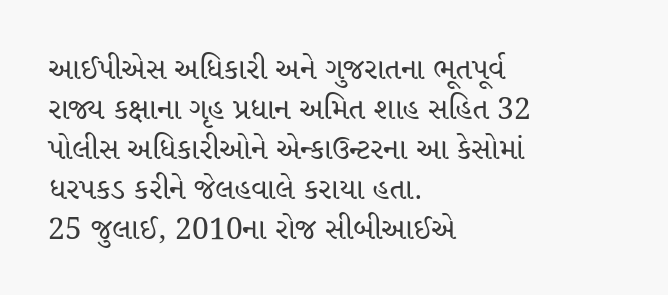આઈપીએસ અધિકારી અને ગુજરાતના ભૂતપૂર્વ રાજ્ય કક્ષાના ગૃહ પ્રધાન અમિત શાહ સહિત 32 પોલીસ અધિકારીઓને એન્કાઉન્ટરના આ કેસોમાં ધરપકડ કરીને જેલહવાલે કરાયા હતા.
25 જુલાઈ, 2010ના રોજ સીબીઆઈએ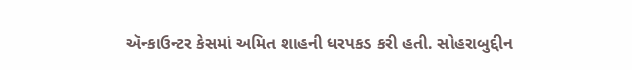ઍન્કાઉન્ટર કેસમાં અમિત શાહની ધરપકડ કરી હતી. સોહરાબુદ્દીન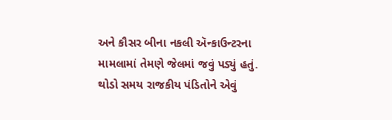અને કૌસર બીના નકલી ઍન્કાઉન્ટરના મામલામાં તેમણે જેલમાં જવું પડ્યું હતું.
થોડો સમય રાજકીય પંડિતોને એવું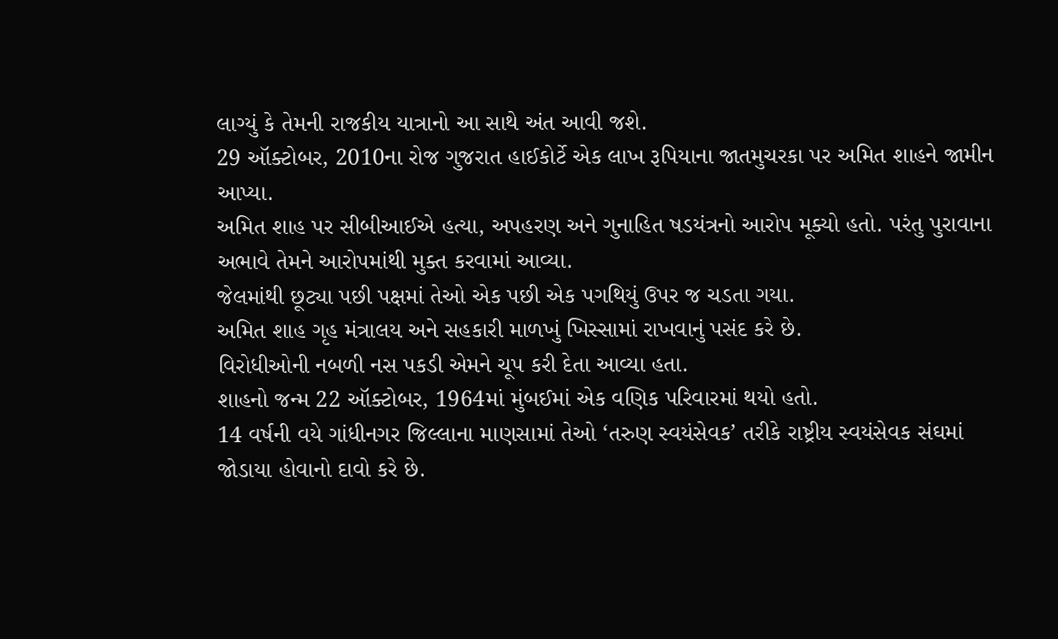લાગ્યું કે તેમની રાજકીય યાત્રાનો આ સાથે અંત આવી જશે.
29 ઑક્ટોબર, 2010ના રોજ ગુજરાત હાઈકોર્ટે એક લાખ રૂપિયાના જાતમુચરકા પર અમિત શાહને જામીન આપ્યા.
અમિત શાહ પર સીબીઆઈએ હત્યા, અપહરણ અને ગુનાહિત ષડયંત્રનો આરોપ મૂક્યો હતો. પરંતુ પુરાવાના અભાવે તેમને આરોપમાંથી મુક્ત કરવામાં આવ્યા.
જેલમાંથી છૂટ્યા પછી પક્ષમાં તેઓ એક પછી એક પગથિયું ઉપર જ ચડતા ગયા.
અમિત શાહ ગૃહ મંત્રાલય અને સહકારી માળખું ખિસ્સામાં રાખવાનું પસંદ કરે છે.
વિરોધીઓની નબળી નસ પકડી એમને ચૂપ કરી દેતા આવ્યા હતા.
શાહનો જન્મ 22 ઑક્ટોબર, 1964માં મુંબઈમાં એક વણિક પરિવારમાં થયો હતો.
14 વર્ષની વયે ગાંધીનગર જિલ્લાના માણસામાં તેઓ ‘તરુણ સ્વયંસેવક’ તરીકે રાષ્ટ્રીય સ્વયંસેવક સંઘમાં જોડાયા હોવાનો દાવો કરે છે.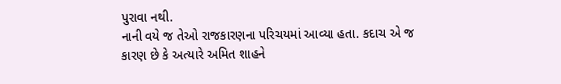પુરાવા નથી.
નાની વયે જ તેઓ રાજકારણના પરિચયમાં આવ્યા હતા. કદાચ એ જ કારણ છે કે અત્યારે અમિત શાહને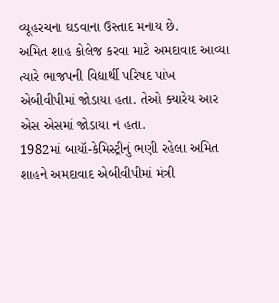વ્યૂહરચના ઘડવાના ઉસ્તાદ મનાય છે.
અમિત શાહ કોલેજ કરવા માટે અમદાવાદ આવ્યા ત્યારે ભાજપની વિદ્યાર્થી પરિષદ પાંખ એબીવીપીમાં જોડાયા હતા. તેઓ ક્યારેય આર એસ એસમાં જોડાયા ન હતા.
1982માં બાયૉ-કેમિસ્ટ્રીનું ભણી રહેલા અમિત શાહને અમદાવાદ એબીવીપીમાં મંત્રી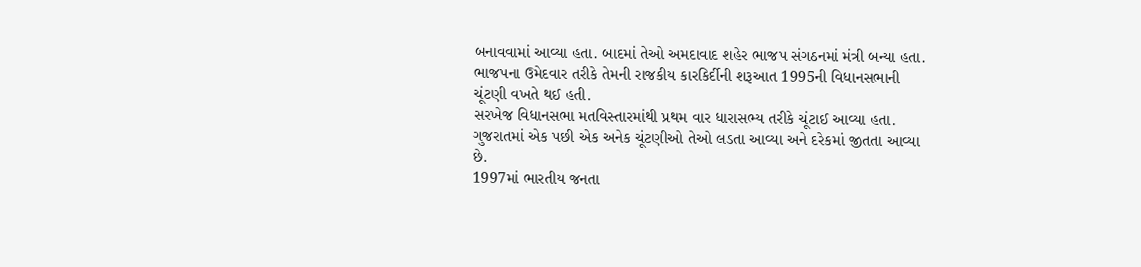બનાવવામાં આવ્યા હતા. બાદમાં તેઓ અમદાવાદ શહેર ભાજપ સંગઠનમાં મંત્રી બન્યા હતા.
ભાજપના ઉમેદવાર તરીકે તેમની રાજકીય કારકિર્દીની શરૂઆત 1995ની વિધાનસભાની ચૂંટણી વખતે થઈ હતી.
સરખેજ વિધાનસભા મતવિસ્તારમાંથી પ્રથમ વાર ધારાસભ્ય તરીકે ચૂંટાઈ આવ્યા હતા.
ગુજરાતમાં એક પછી એક અનેક ચૂંટણીઓ તેઓ લડતા આવ્યા અને દરેકમાં જીતતા આવ્યા છે.
1997માં ભારતીય જનતા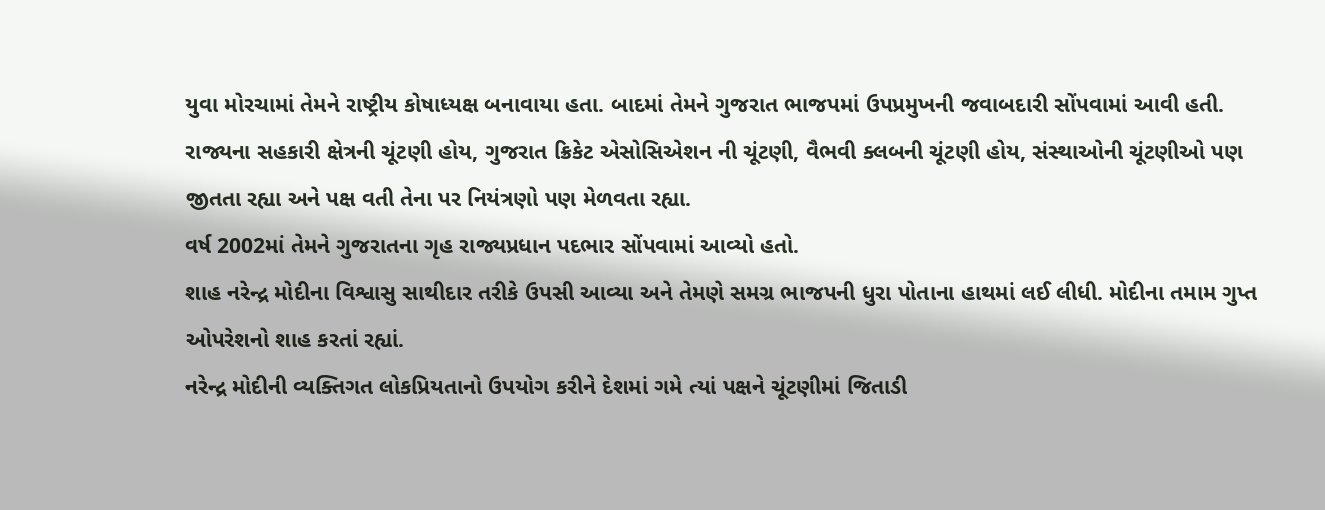યુવા મોરચામાં તેમને રાષ્ટ્રીય કોષાધ્યક્ષ બનાવાયા હતા. બાદમાં તેમને ગુજરાત ભાજપમાં ઉપપ્રમુખની જવાબદારી સોંપવામાં આવી હતી.
રાજ્યના સહકારી ક્ષેત્રની ચૂંટણી હોય, ગુજરાત ક્રિકેટ એસોસિએશન ની ચૂંટણી, વૈભવી ક્લબની ચૂંટણી હોય, સંસ્થાઓની ચૂંટણીઓ પણ જીતતા રહ્યા અને પક્ષ વતી તેના પર નિયંત્રણો પણ મેળવતા રહ્યા.
વર્ષ 2002માં તેમને ગુજરાતના ગૃહ રાજ્યપ્રધાન પદભાર સોંપવામાં આવ્યો હતો.
શાહ નરેન્દ્ર મોદીના વિશ્વાસુ સાથીદાર તરીકે ઉપસી આવ્યા અને તેમણે સમગ્ર ભાજપની ધુરા પોતાના હાથમાં લઈ લીધી. મોદીના તમામ ગુપ્ત ઓપરેશનો શાહ કરતાં રહ્યાં.
નરેન્દ્ર મોદીની વ્યક્તિગત લોકપ્રિયતાનો ઉપયોગ કરીને દેશમાં ગમે ત્યાં પક્ષને ચૂંટણીમાં જિતાડી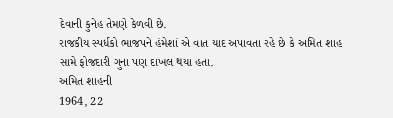દેવાની કુનેહ તેમણે કેળવી છે.
રાજકીય સ્પર્ધકો ભાજપને હંમેશાં એ વાત યાદ અપાવતા રહે છે કે અમિત શાહ સામે ફોજદારી ગુના પણ દાખલ થયા હતા.
અમિત શાહની
1964, 22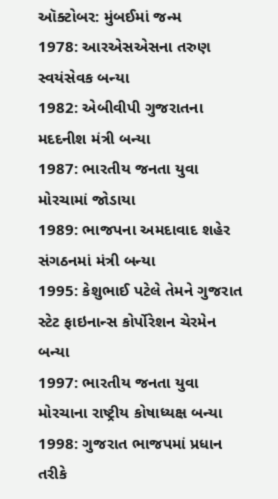ઑક્ટોબર: મુંબઈમાં જન્મ
1978: આરએસએસના તરુણ સ્વયંસેવક બન્યા
1982: એબીવીપી ગુજરાતના મદદનીશ મંત્રી બન્યા
1987: ભારતીય જનતા યુવા મોરચામાં જોડાયા
1989: ભાજપના અમદાવાદ શહેર સંગઠનમાં મંત્રી બન્યા
1995: કેશુભાઈ પટેલે તેમને ગુજરાત સ્ટેટ ફાઇનાન્સ કોર્પોરેશન ચેરમેન બન્યા
1997: ભારતીય જનતા યુવા મોરચાના રાષ્ટ્રીય કોષાધ્યક્ષ બન્યા
1998: ગુજરાત ભાજપમાં પ્રધાન તરીકે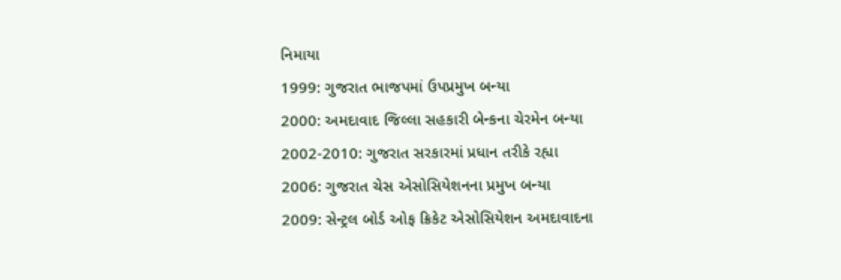નિમાયા
1999: ગુજરાત ભાજપમાં ઉપપ્રમુખ બન્યા
2000: અમદાવાદ જિલ્લા સહકારી બેન્કના ચેરમેન બન્યા
2002-2010: ગુજરાત સરકારમાં પ્રધાન તરીકે રહ્યા
2006: ગુજરાત ચેસ એસોસિયેશનના પ્રમુખ બન્યા
2009: સેન્ટ્રલ બોર્ડ ઓફ ક્રિકેટ એસોસિયેશન અમદાવાદના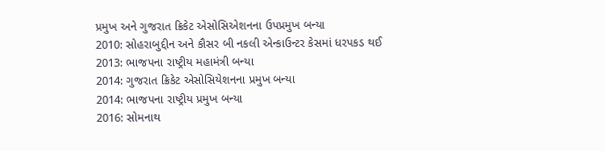પ્રમુખ અને ગુજરાત ક્રિકેટ એસોસિએશનના ઉપપ્રમુખ બન્યા
2010: સોહરાબુદ્દીન અને કૌસર બી નકલી એન્કાઉન્ટર કેસમાં ધરપકડ થઈ
2013: ભાજપના રાષ્ટ્રીય મહામંત્રી બન્યા
2014: ગુજરાત ક્રિકેટ એસોસિયેશનના પ્રમુખ બન્યા
2014: ભાજપના રાષ્ટ્રીય પ્રમુખ બન્યા
2016: સોમનાથ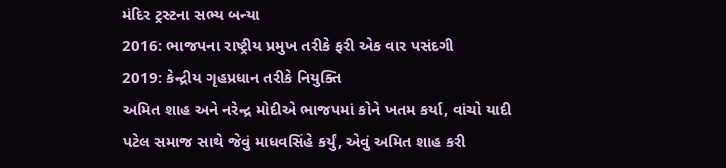મંદિર ટ્રસ્ટના સભ્ય બન્યા
2016: ભાજપના રાષ્ટ્રીય પ્રમુખ તરીકે ફરી એક વાર પસંદગી
2019: કેન્દ્રીય ગૃહપ્રધાન તરીકે નિયુક્તિ
અમિત શાહ અને નરેન્દ્ર મોદીએ ભાજપમાં કોને ખતમ કર્યા, વાંચો યાદી
પટેલ સમાજ સાથે જેવું માધવસિંહે કર્યું, એવું અમિત શાહ કરી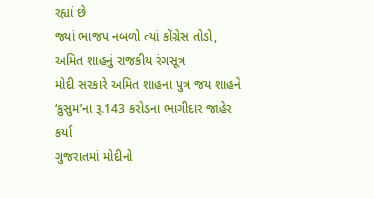રહ્યાં છે
જ્યાં ભાજપ નબળો ત્યાં કોંગ્રેસ તોડો, અમિત શાહનું રાજકીય રંગસૂત્ર
મોદી સરકારે અમિત શાહના પુત્ર જય શાહને ‘કુસુમ’ના રૂ.143 કરોડના ભાગીદાર જાહેર કર્યા
ગુજરાતમાં મોદીનો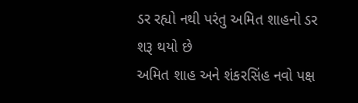ડર રહ્યો નથી પરંતુ અમિત શાહનો ડર શરૂ થયો છે
અમિત શાહ અને શંકરસિંહ નવો પક્ષ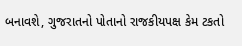બનાવશે, ગુજરાતનો પોતાનો રાજકીયપક્ષ કેમ ટકતો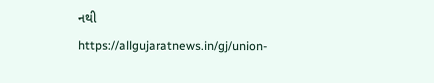નથી
https://allgujaratnews.in/gj/union-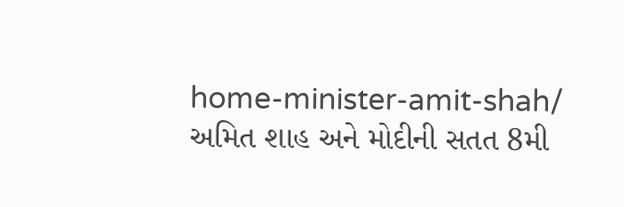home-minister-amit-shah/
અમિત શાહ અને મોદીની સતત 8મી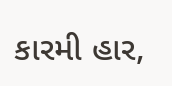કારમી હાર,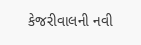કેજરીવાલની નવી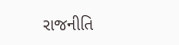રાજનીતિ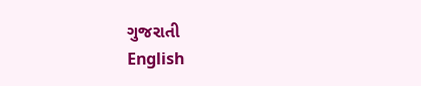ગુજરાતી
English